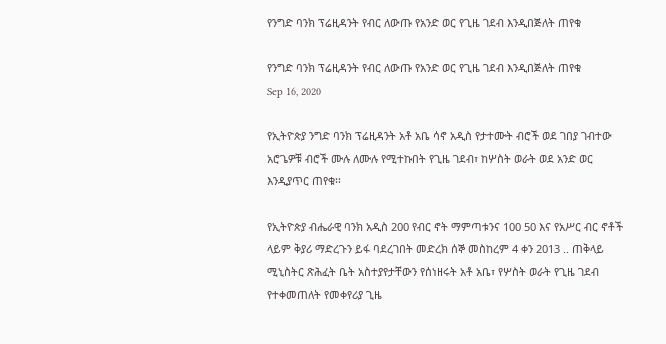የንግድ ባንክ ፕሬዚዳንት የብር ለውጡ የአንድ ወር የጊዜ ገደብ እንዲበጅለት ጠየቁ

የንግድ ባንክ ፕሬዚዳንት የብር ለውጡ የአንድ ወር የጊዜ ገደብ እንዲበጅለት ጠየቁ
Sep 16, 2020

የኢትዮጵያ ንግድ ባንክ ፕሬዚዳንት አቶ አቤ ሳኖ አዲስ የታተሙት ብሮች ወደ ገበያ ገብተው አሮጌዎቹ ብሮች ሙሉ ለሙሉ የሚተኩበት የጊዜ ገደብ፣ ከሦስት ወራት ወደ አንድ ወር እንዲያጥር ጠየቁ፡፡

የኢትዮጵያ ብሔራዊ ባንክ አዲስ 200 የብር ኖት ማምጣቱንና 100 50 እና የአሥር ብር ኖቶች ላይም ቅያሪ ማድረጉን ይፋ ባደረገበት መድረክ ሰኞ መስከረም 4 ቀን 2013 .. ጠቅላይ ሚኒስትር ጽሕፈት ቤት አስተያየታቸውን የሰነዘሩት አቶ አቤ፣ የሦስት ወራት የጊዜ ገደብ የተቀመጠለት የመቀየሪያ ጊዜ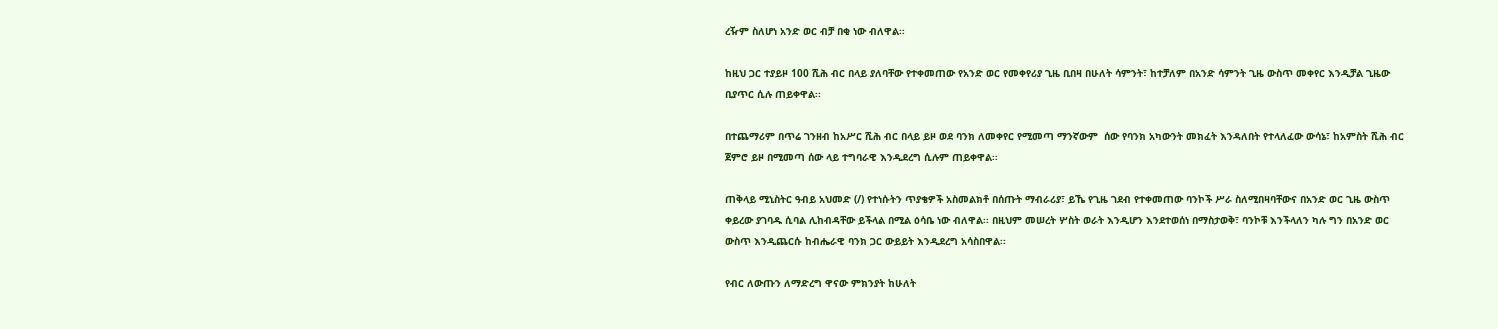ረዥም ስለሆነ አንድ ወር ብቻ በቂ ነው ብለዋል፡፡

ከዚህ ጋር ተያይዞ 100 ሺሕ ብር በላይ ያለባቸው የተቀመጠው የአንድ ወር የመቀየሪያ ጊዜ ቢበዛ በሁለት ሳምንት፣ ከተቻለም በአንድ ሳምንት ጊዜ ውስጥ መቀየር እንዲቻል ጊዜው ቢያጥር ሲሉ ጠይቀዋል፡፡

በተጨማሪም በጥሬ ገንዘብ ከአሥር ሺሕ ብር በላይ ይዞ ወደ ባንክ ለመቀየር የሚመጣ ማንኛውም  ሰው የባንክ አካውንት መክፈት እንዳለበት የተላለፈው ውሳኔ፣ ከአምስት ሺሕ ብር ጀምሮ ይዞ በሚመጣ ሰው ላይ ተግባራዊ እንዲደረግ ሲሉም ጠይቀዋል፡፡

ጠቅላይ ሚኒስትር ዓብይ አህመድ (/) የተነሱትን ጥያቄዎች አስመልክቶ በሰጡት ማብራሪያ፣ ይኼ የጊዜ ገደብ የተቀመጠው ባንኮች ሥራ ስለሚበዛባቸውና በአንድ ወር ጊዜ ውስጥ ቀይረው ያገባዱ ሲባል ሊከብዳቸው ይችላል በሚል ዕሳቤ ነው ብለዋል፡፡ በዚህም መሠረት ሦስት ወራት እንዲሆን እንደተወሰነ በማስታወቅ፣ ባንኮቹ እንችላለን ካሉ ግን በአንድ ወር ውስጥ እንዲጨርሱ ከብሔራዊ ባንክ ጋር ውይይት እንዲደረግ አሳስበዋል፡፡

የብር ለውጡን ለማድረግ ዋናው ምክንያት ከሁለት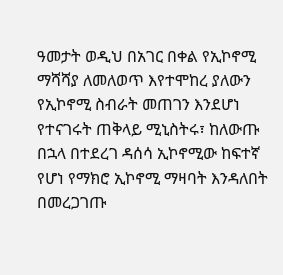ዓመታት ወዲህ በአገር በቀል የኢኮኖሚ ማሻሻያ ለመለወጥ እየተሞከረ ያለውን የኢኮኖሚ ስብራት መጠገን እንደሆነ የተናገሩት ጠቅላይ ሚኒስትሩ፣ ከለውጡ በኋላ በተደረገ ዳሰሳ ኢኮኖሚው ከፍተኛ የሆነ የማክሮ ኢኮኖሚ ማዛባት እንዳለበት በመረጋገጡ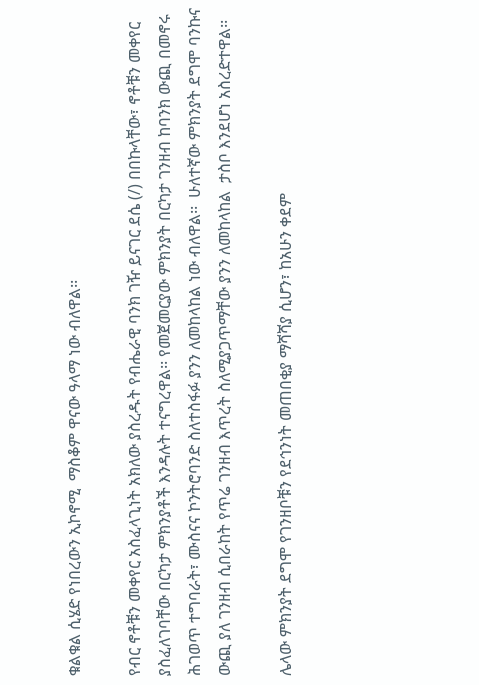ቁልቁል ሲሄድ የነበረውን ኢኮኖሚ  ማስቆም ዋናው ዓላማ ነው ብለዋል፡፡

የብር ኖቶቹን መቀየር አስፈላጊነት አክለው ያስረዱት የብሔራዊ ባንክ ገዥ ይናገር ደሴ (/) በበኩላቸው፣ ኖቶቹን መቀየር ያስፈለገባቸው በርካታ ምክንያቶች እንዳሉት ተናግረዋል፡፡ የመጀመርያው ምክንያት በርካታ ገንዘብ ከባንክ ውጪ በመኖሩ ሕገወጥ ተግባራት፣ ሙስናና ኮንትሮባንድ ስለተስፋፉ ያንን ለመከላከል ነው ብለዋል፡፡  ሁለተኛው ምክንያት ደግሞ ባንኩና ውጪ ያለ ገንዘብ ሲበራከት የጥሬ ገንዘብ እጥረት ስለሚያጋጥማቸው ያንን ለመከላከል  ታስቦ እንደሆነ አስረድተዋል፡፡

ሌላው ምክንያት ደግሞ የገንዘቦቹን የደኅንነት መጠበቂያ ማሻሻያ ሲሆን፣ ከአሁን ቀደም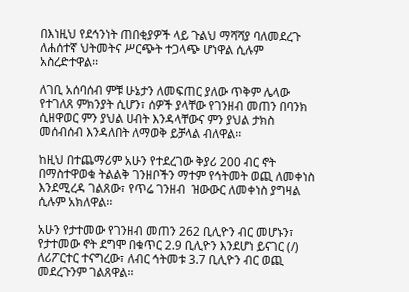በእነዚህ የደኅንነት ጠበቂያዎች ላይ ጉልህ ማሻሻያ ባለመደረጉ ለሐሰተኛ ህትመትና ሥርጭት ተጋላጭ ሆነዋል ሲሉም አስረድተዋል፡፡

ለገቢ አሰባሰብ ምቹ ሁኔታን ለመፍጠር ያለው ጥቅም ሌላው የተገለጸ ምክንያት ሲሆን፣ ሰዎች ያላቸው የገንዘብ መጠን በባንክ ሲዘዋወር ምን ያህል ሀብት እንዳላቸውና ምን ያህል ታክስ መሰብሰብ እንዳለበት ለማወቅ ይቻላል ብለዋል፡፡

ከዚህ በተጨማሪም አሁን የተደረገው ቅያሪ 200 ብር ኖት በማስተዋወቁ ትልልቅ ገንዘቦችን ማተም የኅትመት ወጪ ለመቀነስ እንደሚረዳ ገልጸው፣ የጥሬ ገንዘብ  ዝውውር ለመቀነስ ያግዛል ሲሉም አክለዋል፡፡

አሁን የታተመው የገንዘብ መጠን 262 ቢሊዮን ብር መሆኑን፣ የታተመው ኖት ደግሞ በቁጥር 2.9 ቢሊዮን እንደሆነ ይናገር (/) ለሪፖርተር ተናግረው፣ ለብር ኅትመቱ 3.7 ቢሊዮን ብር ወጪ መደረጉንም ገልጸዋል፡፡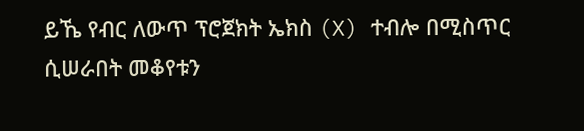ይኼ የብር ለውጥ ፕሮጀክት ኤክስ (X) ተብሎ በሚስጥር ሲሠራበት መቆየቱን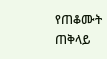የጠቆሙት ጠቅላይ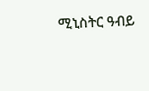ሚኒስትር ዓብይ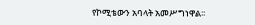የኮሚቴውን አባላት አመሥግነዋል፡፡